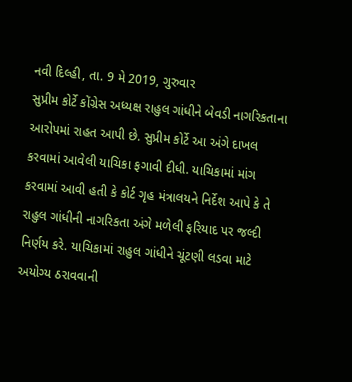નવી દિલ્હી, તા. 9 મે 2019, ગુરુવાર
સુપ્રીમ કોર્ટે કોંગ્રેસ અધ્યક્ષ રાહુલ ગાંધીને બેવડી નાગરિકતાના આરોપમાં રાહત આપી છે. સુપ્રીમ કોર્ટે આ અંગે દાખલ કરવામાં આવેલી યાચિકા ફગાવી દીધી. યાચિકામાં માંગ કરવામાં આવી હતી કે કોર્ટ ગૃહ મંત્રાલયને નિર્દેશ આપે કે તે રાહુલ ગાંધીની નાગરિકતા અંગે મળેલી ફરિયાદ પર જલ્દી નિર્ણય કરે. યાચિકામાં રાહુલ ગાંધીને ચૂંટણી લડવા માટે અયોગ્ય ઠરાવવાની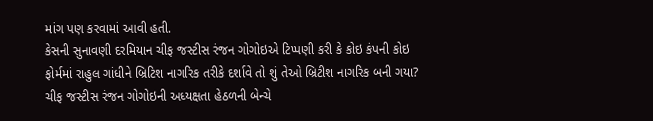માંગ પણ કરવામાં આવી હતી.
કેસની સુનાવણી દરમિયાન ચીફ જસ્ટીસ રંજન ગોગોઇએ ટિપ્પણી કરી કે કોઇ કંપની કોઇ ફોર્મમાં રાહુલ ગાંધીને બ્રિટિશ નાગરિક તરીકે દર્શાવે તો શું તેઓ બ્રિટીશ નાગરિક બની ગયા? ચીફ જસ્ટીસ રંજન ગોગોઇની અધ્યક્ષતા હેઠળની બેન્ચે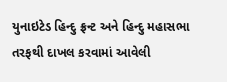યુનાઇટેડ હિન્દુ ફ્રન્ટ અને હિન્દુ મહાસભા તરફથી દાખલ કરવામાં આવેલી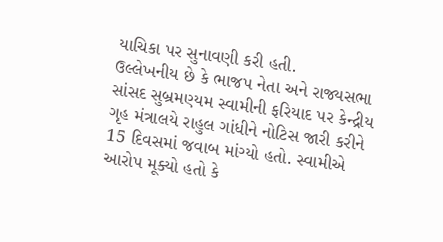યાચિકા પર સુનાવણી કરી હતી.
ઉલ્લેખનીય છે કે ભાજપ નેતા અને રાજ્યસભા સાંસદ સુબ્રમણ્યમ સ્વામીની ફરિયાદ પર કેન્દ્રીય ગૃહ મંત્રાલયે રાહુલ ગાંધીને નોટિસ જારી કરીને 15 દિવસમાં જવાબ માંગ્યો હતો. સ્વામીએ આરોપ મૂક્યો હતો કે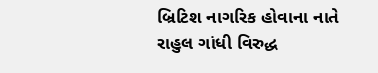બ્રિટિશ નાગરિક હોવાના નાતે રાહુલ ગાંધી વિરુદ્ધ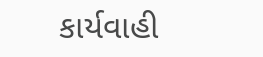કાર્યવાહી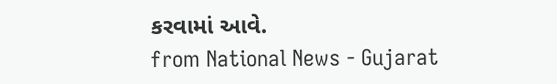કરવામાં આવે.
from National News - Gujarat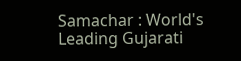Samachar : World's Leading Gujarati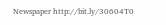Newspaper http://bit.ly/30604T0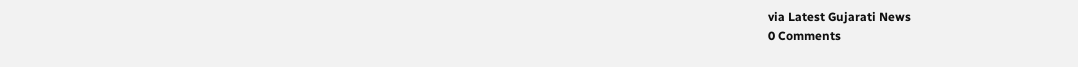via Latest Gujarati News
0 Comments